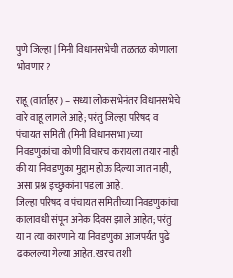पुणे जिल्हा | मिनी विधानसभेची तळतळ कोणाला भोवणार?

राहू (वार्ताहर) – सध्या लोकसभेनंतर विधानसभेचे वारे वाहू लागले आहे; परंतु जिल्हा परिषद व पंचायत समिती (मिनी विधानसभा)च्या निवडणुकांचा कोणी विचारच करायला तयार नाही की या निवडणुका मुद्दाम होऊ दिल्या जात नाही, असा प्रश्न इच्छुकांना पडला आहे.
जिल्हा परिषद व पंचायत समितीच्या निवडणुकांचा कालावधी संपून अनेक दिवस झाले आहेत; परंतु या न त्या कारणाने या निवडणुका आजपर्यंत पुढे ढकलल्या गेल्या आहेत. खरच तशी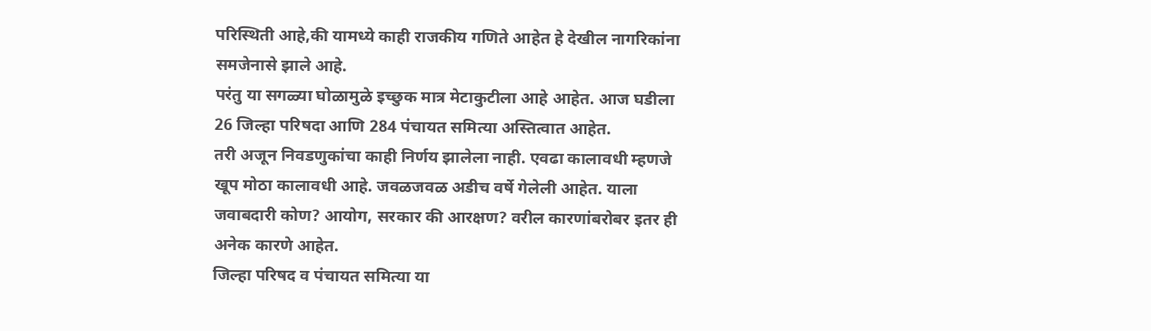परिस्थिती आहे,की यामध्ये काही राजकीय गणिते आहेत हे देखील नागरिकांना समजेनासे झाले आहे.
परंतु या सगळ्या घोळामुळे इच्छुक मात्र मेटाकुटीला आहे आहेत. आज घडीला 26 जिल्हा परिषदा आणि 284 पंचायत समित्या अस्तित्वात आहेत.
तरी अजून निवडणुकांचा काही निर्णय झालेला नाही. एवढा कालावधी म्हणजे खूप मोठा कालावधी आहे. जवळजवळ अडीच वर्षे गेलेली आहेत. याला जवाबदारी कोण? आयोग, सरकार की आरक्षण? वरील कारणांबरोबर इतर ही अनेक कारणे आहेत.
जिल्हा परिषद व पंचायत समित्या या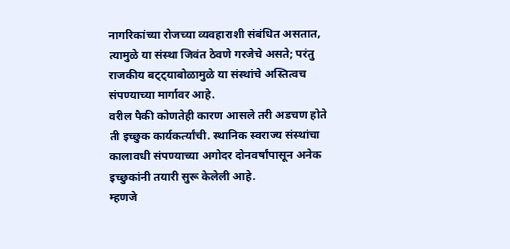नागरिकांच्या रोजच्या व्यवहाराशी संबंधित असतात, त्यामुळे या संस्था जिवंत ठेवणे गरजेचे असते; परंतु राजकीय बट्ट्याबोळामुळे या संस्थांचे अस्तित्वच संपण्याच्या मार्गावर आहे.
वरील पैकी कोणतेही कारण आसले तरी अडचण होते ती इच्छुक कार्यकर्त्यांची. स्थानिक स्वराज्य संस्थांचा कालावधी संपण्याच्या अगोदर दोनवर्षांपासून अनेक इच्छुकांनी तयारी सुरू केलेली आहे.
म्हणजे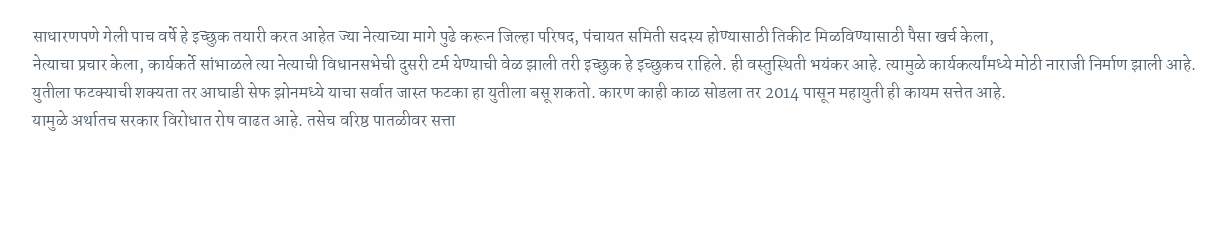साधारणपणे गेली पाच वर्षे हे इच्छुक तयारी करत आहेत ज्या नेत्याच्या मागे पुढे करून जिल्हा परिषद, पंचायत समिती सदस्य होण्यासाठी तिकीट मिळविण्यासाठी पैसा खर्च केला,
नेत्याचा प्रचार केला, कार्यकर्ते सांभाळले त्या नेत्याची विधानसभेची दुसरी टर्म येण्याची वेळ झाली तरी इच्छुक हे इच्छुकच राहिले. ही वस्तुस्थिती भयंकर आहे. त्यामुळे कार्यकर्त्यांमध्ये मोठी नाराजी निर्माण झाली आहे.
युतीला फटक्याची शक्यता तर आघाडी सेफ झोनमध्ये याचा सर्वात जास्त फटका हा युतीला बसू शकतो. कारण काही काळ सोडला तर 2014 पासून महायुती ही कायम सत्तेत आहे.
यामुळे अर्थातच सरकार विरोधात रोष वाढत आहे. तसेच वरिष्ठ पातळीवर सत्ता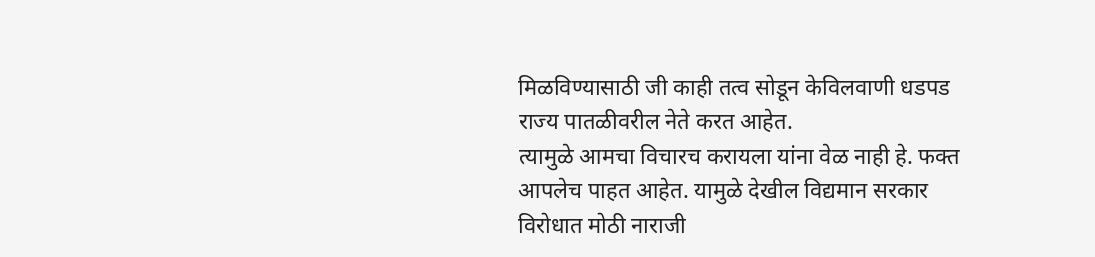मिळविण्यासाठी जी काही तत्व सोडून केविलवाणी धडपड राज्य पातळीवरील नेते करत आहेत.
त्यामुळे आमचा विचारच करायला यांना वेळ नाही हे. फक्त आपलेच पाहत आहेत. यामुळे देखील विद्यमान सरकार विरोधात मोठी नाराजी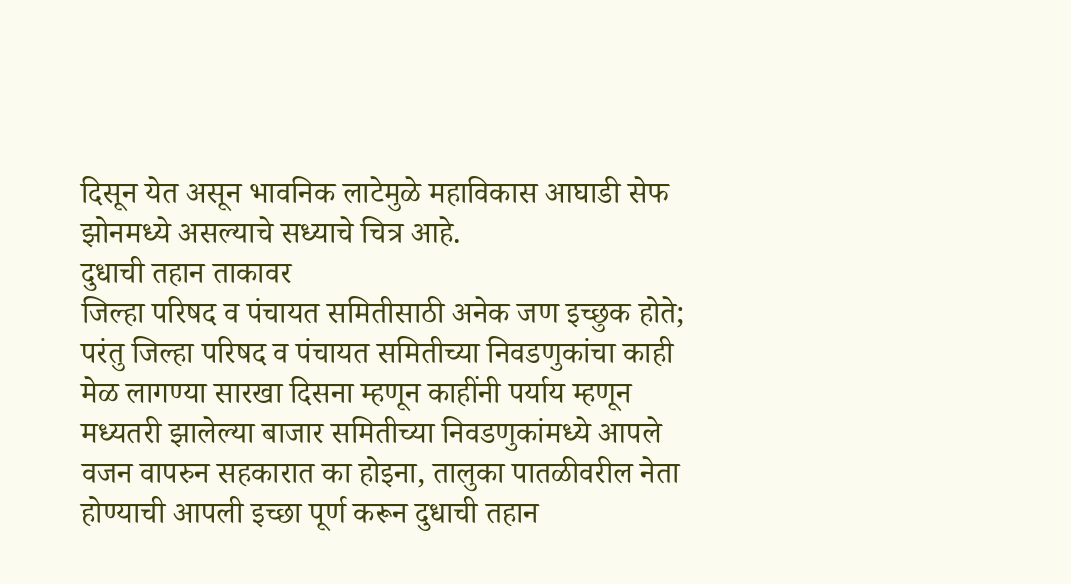दिसून येत असून भावनिक लाटेमुळे महाविकास आघाडी सेफ झोनमध्ये असल्याचे सध्याचे चित्र आहे.
दुधाची तहान ताकावर
जिल्हा परिषद व पंचायत समितीसाठी अनेक जण इच्छुक होते; परंतु जिल्हा परिषद व पंचायत समितीच्या निवडणुकांचा काही मेळ लागण्या सारखा दिसना म्हणून काहींनी पर्याय म्हणून मध्यतरी झालेल्या बाजार समितीच्या निवडणुकांमध्ये आपले वजन वापरुन सहकारात का होइना, तालुका पातळीवरील नेता होण्याची आपली इच्छा पूर्ण करून दुधाची तहान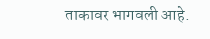ताकावर भागवली आहे.